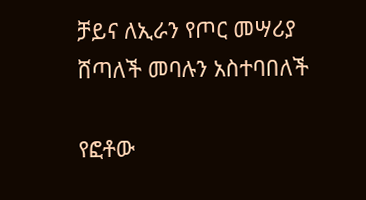ቻይና ለኢራን የጦር መሣሪያ ሸጣለች መባሉን አስተባበለች

የፎቶው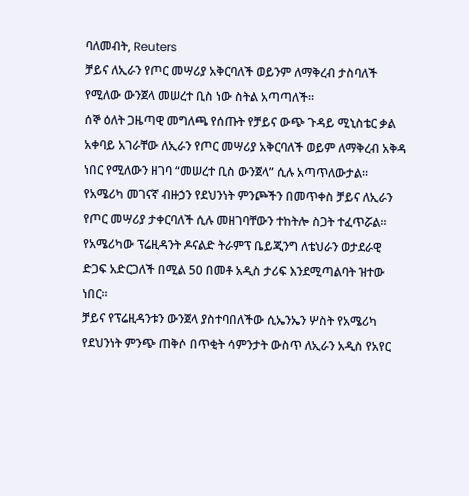ባለመብት, Reuters
ቻይና ለኢራን የጦር መሣሪያ አቅርባለች ወይንም ለማቅረብ ታስባለች የሚለው ውንጀላ መሠረተ ቢስ ነው ስትል አጣጣለች።
ሰኞ ዕለት ጋዜጣዊ መግለጫ የሰጡት የቻይና ውጭ ጉዳይ ሚኒስቴር ቃል አቀባይ አገራቸው ለኢራን የጦር መሣሪያ አቅርባለች ወይም ለማቅረብ አቅዳ ነበር የሚለውን ዘገባ “መሠረተ ቢስ ውንጀላ” ሲሉ አጣጥለውታል።
የአሜሪካ መገናኛ ብዙኃን የደህንነት ምንጮችን በመጥቀስ ቻይና ለኢራን የጦር መሣሪያ ታቀርባለች ሲሉ መዘገባቸውን ተከትሎ ስጋት ተፈጥሯል።
የአሜሪካው ፕሬዚዳንት ዶናልድ ትራምፕ ቤይጂንግ ለቴህራን ወታደራዊ ድጋፍ አድርጋለች በሚል 50 በመቶ አዲስ ታሪፍ እንደሚጣልባት ዝተው ነበር።
ቻይና የፕሬዚዳንቱን ውንጀላ ያስተባበለችው ሲኤንኤን ሦስት የአሜሪካ የደህንነት ምንጭ ጠቅሶ በጥቂት ሳምንታት ውስጥ ለኢራን አዲስ የአየር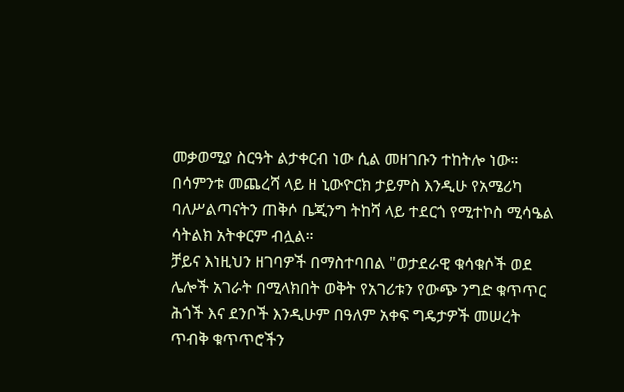መቃወሚያ ስርዓት ልታቀርብ ነው ሲል መዘገቡን ተከትሎ ነው።
በሳምንቱ መጨረሻ ላይ ዘ ኒውዮርክ ታይምስ እንዲሁ የአሜሪካ ባለሥልጣናትን ጠቅሶ ቤጂንግ ትከሻ ላይ ተደርጎ የሚተኮስ ሚሳዔል ሳትልክ አትቀርም ብሏል።
ቻይና እነዚህን ዘገባዎች በማስተባበል "ወታደራዊ ቁሳቁሶች ወደ ሌሎች አገራት በሚላክበት ወቅት የአገሪቱን የውጭ ንግድ ቁጥጥር ሕጎች እና ደንቦች እንዲሁም በዓለም አቀፍ ግዴታዎች መሠረት ጥብቅ ቁጥጥሮችን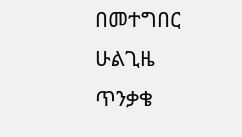በመተግበር ሁልጊዜ ጥንቃቄ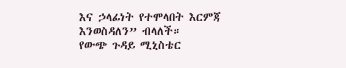እና ኃላፊነት የተሞላበት እርምጃ እንወስዳለን” ብላለች።
የውጭ ጉዳይ ሚኒስቴር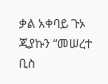ቃል አቀባይ ጉኦ ጂያኩን “መሠረተ ቢስ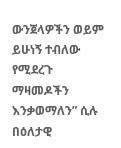ውንጀላዎችን ወይም ይሁነኝ ተብለው የሚደረጉ ማዛመዶችን እንቃወማለን” ሲሉ በዕለታዊ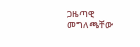ጋዜጣዊ መግለጫቸው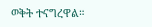ወቅት ተናግረዋል።